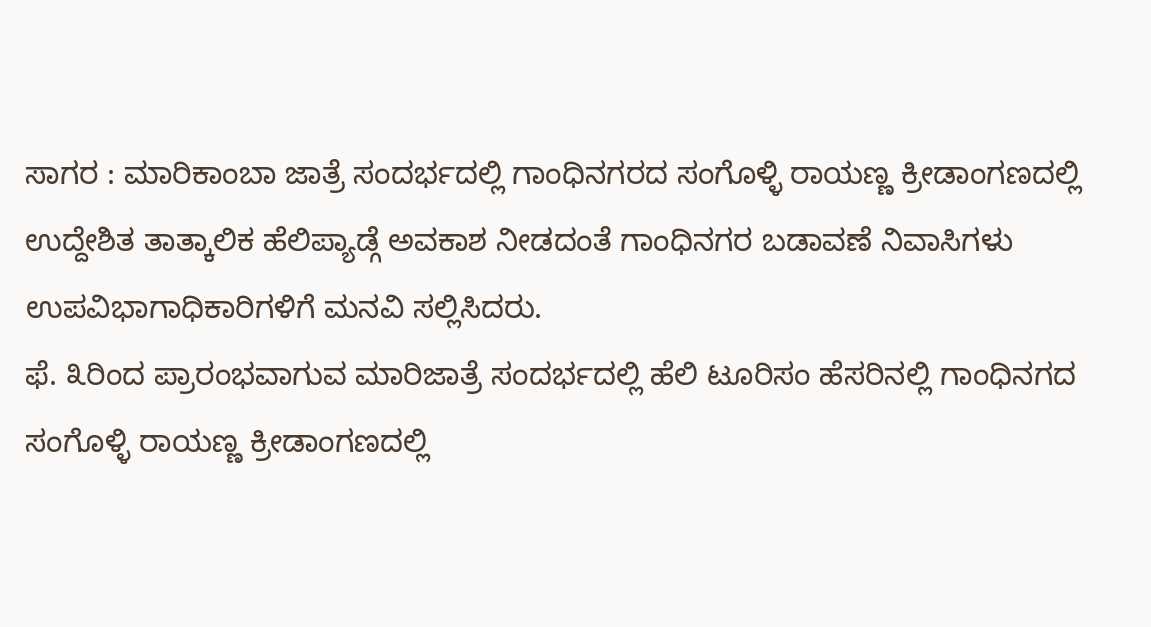ಸಾಗರ : ಮಾರಿಕಾಂಬಾ ಜಾತ್ರೆ ಸಂದರ್ಭದಲ್ಲಿ ಗಾಂಧಿನಗರದ ಸಂಗೊಳ್ಳಿ ರಾಯಣ್ಣ ಕ್ರೀಡಾಂಗಣದಲ್ಲಿ ಉದ್ದೇಶಿತ ತಾತ್ಕಾಲಿಕ ಹೆಲಿಪ್ಯಾಡ್ಗೆ ಅವಕಾಶ ನೀಡದಂತೆ ಗಾಂಧಿನಗರ ಬಡಾವಣೆ ನಿವಾಸಿಗಳು ಉಪವಿಭಾಗಾಧಿಕಾರಿಗಳಿಗೆ ಮನವಿ ಸಲ್ಲಿಸಿದರು.
ಫೆ. ೩ರಿಂದ ಪ್ರಾರಂಭವಾಗುವ ಮಾರಿಜಾತ್ರೆ ಸಂದರ್ಭದಲ್ಲಿ ಹೆಲಿ ಟೂರಿಸಂ ಹೆಸರಿನಲ್ಲಿ ಗಾಂಧಿನಗದ ಸಂಗೊಳ್ಳಿ ರಾಯಣ್ಣ ಕ್ರೀಡಾಂಗಣದಲ್ಲಿ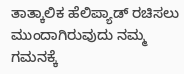ತಾತ್ಕಾಲಿಕ ಹೆಲಿಪ್ಯಾಡ್ ರಚಿಸಲು ಮುಂದಾಗಿರುವುದು ನಮ್ಮ ಗಮನಕ್ಕೆ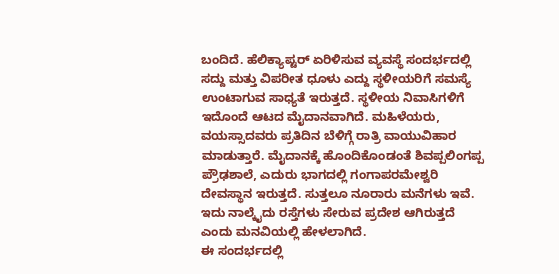ಬಂದಿದೆ. ಹೆಲಿಕ್ಯಾಪ್ಟರ್ ಏರಿಳಿಸುವ ವ್ಯವಸ್ಥೆ ಸಂದರ್ಭದಲ್ಲಿ ಸದ್ದು ಮತ್ತು ವಿಪರೀತ ಧೂಳು ಎದ್ದು ಸ್ಥಳೀಯರಿಗೆ ಸಮಸ್ಯೆ ಉಂಟಾಗುವ ಸಾಧ್ಯತೆ ಇರುತ್ತದೆ. ಸ್ಥಳೀಯ ನಿವಾಸಿಗಳಿಗೆ ಇದೊಂದೆ ಆಟದ ಮೈದಾನವಾಗಿದೆ. ಮಹಿಳೆಯರು, ವಯಸ್ಸಾದವರು ಪ್ರತಿದಿನ ಬೆಳಿಗ್ಗೆ ರಾತ್ರಿ ವಾಯುವಿಹಾರ ಮಾಡುತ್ತಾರೆ. ಮೈದಾನಕ್ಕೆ ಹೊಂದಿಕೊಂಡಂತೆ ಶಿವಪ್ಪಲಿಂಗಪ್ಪ ಪ್ರೌಢಶಾಲೆ, ಎದುರು ಭಾಗದಲ್ಲಿ ಗಂಗಾಪರಮೇಶ್ವರಿ ದೇವಸ್ಥಾನ ಇರುತ್ತದೆ. ಸುತ್ತಲೂ ನೂರಾರು ಮನೆಗಳು ಇವೆ. ಇದು ನಾಲ್ಕೈದು ರಸ್ತೆಗಳು ಸೇರುವ ಪ್ರದೇಶ ಆಗಿರುತ್ತದೆ ಎಂದು ಮನವಿಯಲ್ಲಿ ಹೇಳಲಾಗಿದೆ.
ಈ ಸಂದರ್ಭದಲ್ಲಿ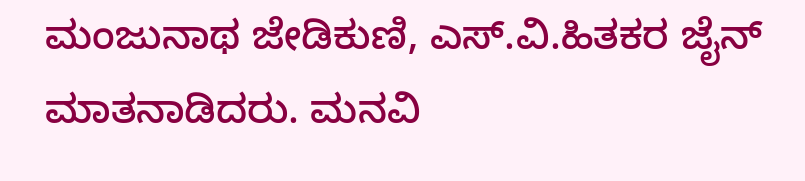ಮಂಜುನಾಥ ಜೇಡಿಕುಣಿ, ಎಸ್.ವಿ.ಹಿತಕರ ಜೈನ್ ಮಾತನಾಡಿದರು. ಮನವಿ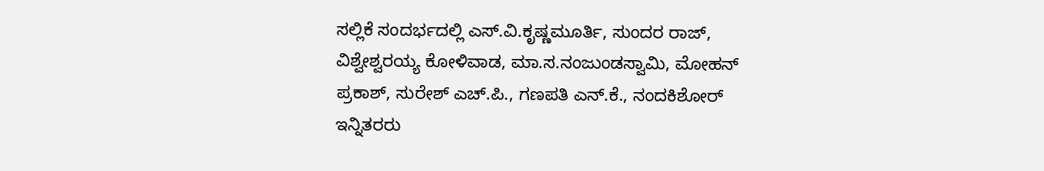ಸಲ್ಲಿಕೆ ಸಂದರ್ಭದಲ್ಲಿ ಎಸ್.ವಿ.ಕೃಷ್ಣಮೂರ್ತಿ, ಸುಂದರ ರಾಜ್, ವಿಶ್ವೇಶ್ವರಯ್ಯ ಕೋಳಿವಾಡ, ಮಾ.ಸ.ನಂಜುಂಡಸ್ವಾಮಿ, ಮೋಹನ್ ಪ್ರಕಾಶ್, ಸುರೇಶ್ ಎಚ್.ಪಿ., ಗಣಪತಿ ಎನ್.ಕೆ., ನಂದಕಿಶೋರ್ ಇನ್ನಿತರರು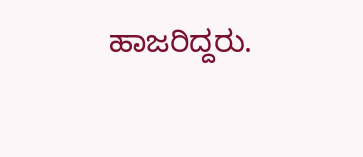ಹಾಜರಿದ್ದರು.